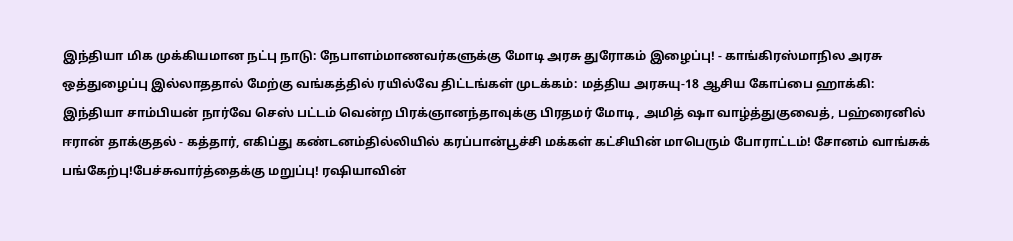இந்தியா மிக முக்கியமான நட்பு நாடு: நேபாளம்மாணவர்களுக்கு மோடி அரசு துரோகம் இழைப்பு! - காங்கிரஸ்மாநில அரசு ஒத்துழைப்பு இல்லாததால் மேற்கு வங்கத்தில் ரயில்வே திட்டங்கள் முடக்கம்: மத்திய அரசுயு-18 ஆசிய கோப்பை ஹாக்கி: இந்தியா சாம்பியன் நார்வே செஸ் பட்டம் வென்ற பிரக்ஞானந்தாவுக்கு பிரதமர் மோடி, அமித் ஷா வாழ்த்துகுவைத், பஹ்ரைனில் ஈரான் தாக்குதல் - கத்தார், எகிப்து கண்டனம்தில்லியில் கரப்பான்பூச்சி மக்கள் கட்சியின் மாபெரும் போராட்டம்! சோனம் வாங்சுக் பங்கேற்பு!பேச்சுவார்த்தைக்கு மறுப்பு! ரஷியாவின்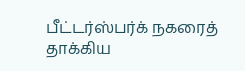பீட்டர்ஸ்பர்க் நகரைத் தாக்கிய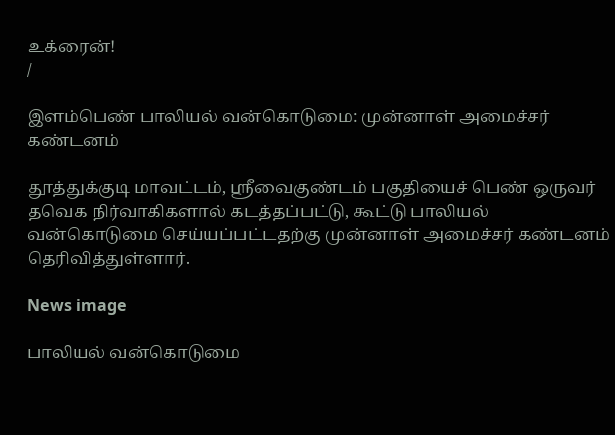உக்ரைன்!
/

இளம்பெண் பாலியல் வன்கொடுமை: முன்னாள் அமைச்சர் கண்டனம்

தூத்துக்குடி மாவட்டம், ஸ்ரீவைகுண்டம் பகுதியைச் பெண் ஒருவர் தவெக நிர்வாகிகளால் கடத்தப்பட்டு, கூட்டு பாலியல் வன்கொடுமை செய்யப்பட்டதற்கு முன்னாள் அமைச்சர் கண்டனம் தெரிவித்துள்ளார்.

News image

பாலியல் வன்கொடுமை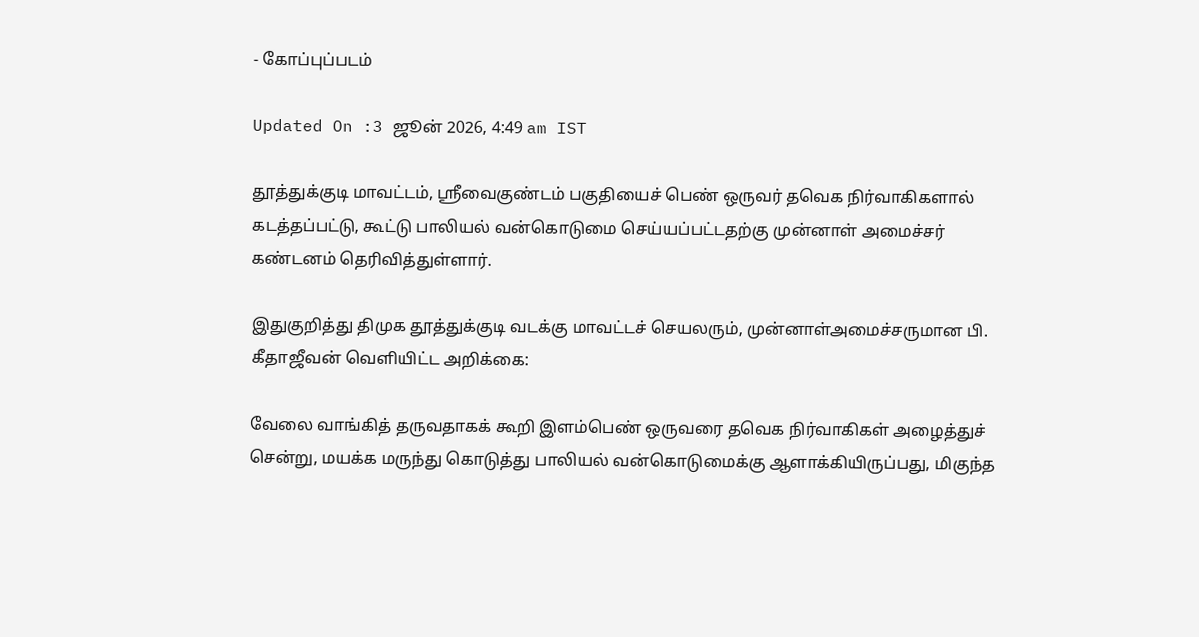- கோப்புப்படம்

Updated On :3 ஜூன் 2026, 4:49 am IST

தூத்துக்குடி மாவட்டம், ஸ்ரீவைகுண்டம் பகுதியைச் பெண் ஒருவர் தவெக நிர்வாகிகளால் கடத்தப்பட்டு, கூட்டு பாலியல் வன்கொடுமை செய்யப்பட்டதற்கு முன்னாள் அமைச்சர் கண்டனம் தெரிவித்துள்ளார்.

இதுகுறித்து திமுக தூத்துக்குடி வடக்கு மாவட்டச் செயலரும், முன்னாள்அமைச்சருமான பி. கீதாஜீவன் வெளியிட்ட அறிக்கை:

வேலை வாங்கித் தருவதாகக் கூறி இளம்பெண் ஒருவரை தவெக நிர்வாகிகள் அழைத்துச் சென்று, மயக்க மருந்து கொடுத்து பாலியல் வன்கொடுமைக்கு ஆளாக்கியிருப்பது, மிகுந்த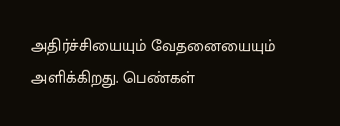அதிர்ச்சியையும் வேதனையையும் அளிக்கிறது. பெண்கள்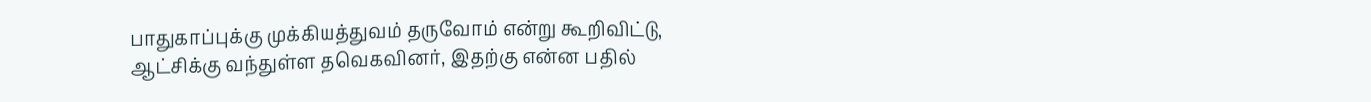பாதுகாப்புக்கு முக்கியத்துவம் தருவோம் என்று கூறிவிட்டு, ஆட்சிக்கு வந்துள்ள தவெகவினர், இதற்கு என்ன பதில்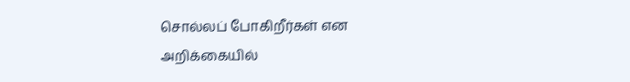சொல்லப் போகிறீர்கள் என அறிக்கையில்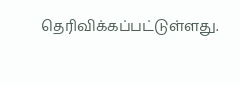தெரிவிக்கப்பட்டுள்ளது.